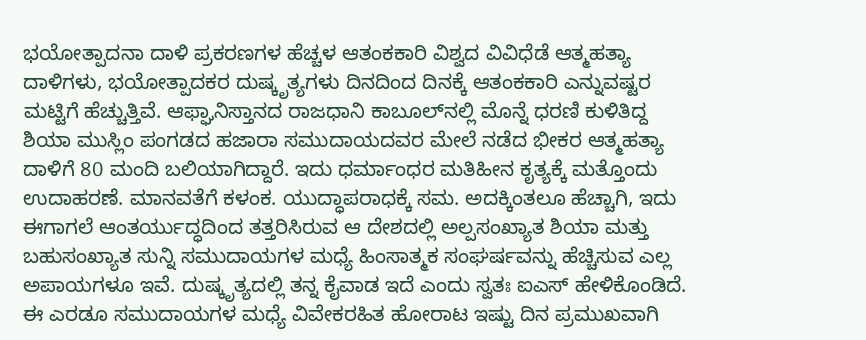ಭಯೋತ್ಪಾದನಾ ದಾಳಿ ಪ್ರಕರಣಗಳ ಹೆಚ್ಚಳ ಆತಂಕಕಾರಿ ವಿಶ್ವದ ವಿವಿಧೆಡೆ ಆತ್ಮಹತ್ಯಾ ದಾಳಿಗಳು, ಭಯೋತ್ಪಾದಕರ ದುಷ್ಕೃತ್ಯಗಳು ದಿನದಿಂದ ದಿನಕ್ಕೆ ಆತಂಕಕಾರಿ ಎನ್ನುವಷ್ಟರ ಮಟ್ಟಿಗೆ ಹೆಚ್ಚುತ್ತಿವೆ. ಆಫ್ಘಾನಿಸ್ತಾನದ ರಾಜಧಾನಿ ಕಾಬೂಲ್‌ನಲ್ಲಿ ಮೊನ್ನೆ ಧರಣಿ ಕುಳಿತಿದ್ದ ಶಿಯಾ ಮುಸ್ಲಿಂ ಪಂಗಡದ ಹಜಾರಾ ಸಮುದಾಯದವರ ಮೇಲೆ ನಡೆದ ಭೀಕರ ಆತ್ಮಹತ್ಯಾ ದಾಳಿಗೆ 80 ಮಂದಿ ಬಲಿಯಾಗಿದ್ದಾರೆ. ಇದು ಧರ್ಮಾಂಧರ ಮತಿಹೀನ ಕೃತ್ಯಕ್ಕೆ ಮತ್ತೊಂದು ಉದಾಹರಣೆ. ಮಾನವತೆಗೆ ಕಳಂಕ. ಯುದ್ಧಾಪರಾಧಕ್ಕೆ ಸಮ. ಅದಕ್ಕಿಂತಲೂ ಹೆಚ್ಚಾಗಿ, ಇದು ಈಗಾಗಲೆ ಆಂತರ್ಯುದ್ಧದಿಂದ ತತ್ತರಿಸಿರುವ ಆ ದೇಶದಲ್ಲಿ ಅಲ್ಪಸಂಖ್ಯಾತ ಶಿಯಾ ಮತ್ತು ಬಹುಸಂಖ್ಯಾತ ಸುನ್ನಿ ಸಮುದಾಯಗಳ ಮಧ್ಯೆ ಹಿಂಸಾತ್ಮಕ ಸಂಘರ್ಷವನ್ನು ಹೆಚ್ಚಿಸುವ ಎಲ್ಲ ಅಪಾಯಗಳೂ ಇವೆ. ದುಷ್ಕೃತ್ಯದಲ್ಲಿ ತನ್ನ ಕೈವಾಡ ಇದೆ ಎಂದು ಸ್ವತಃ ಐಎಸ್‌ ಹೇಳಿಕೊಂಡಿದೆ. ಈ ಎರಡೂ ಸಮುದಾಯಗಳ ಮಧ್ಯೆ ವಿವೇಕರಹಿತ ಹೋರಾಟ ಇಷ್ಟು ದಿನ ಪ್ರಮುಖವಾಗಿ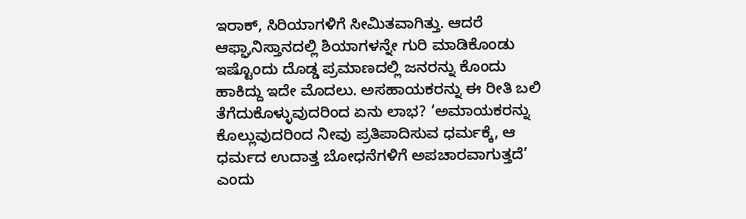ಇರಾಕ್‌, ಸಿರಿಯಾಗಳಿಗೆ ಸೀಮಿತವಾಗಿತ್ತು. ಆದರೆ ಆಫ್ಘಾನಿಸ್ತಾನದಲ್ಲಿ ಶಿಯಾಗಳನ್ನೇ ಗುರಿ ಮಾಡಿಕೊಂಡು ಇಷ್ಟೊಂದು ದೊಡ್ಡ ಪ್ರಮಾಣದಲ್ಲಿ ಜನರನ್ನು ಕೊಂದು ಹಾಕಿದ್ದು ಇದೇ ಮೊದಲು. ಅಸಹಾಯಕರನ್ನು ಈ ರೀತಿ ಬಲಿ ತೆಗೆದುಕೊಳ್ಳುವುದರಿಂದ ಏನು ಲಾಭ? ‘ಅಮಾಯಕರನ್ನು ಕೊಲ್ಲುವುದರಿಂದ ನೀವು ಪ್ರತಿಪಾದಿಸುವ ಧರ್ಮಕ್ಕೆ, ಆ ಧರ್ಮದ ಉದಾತ್ತ ಬೋಧನೆಗಳಿಗೆ ಅಪಚಾರವಾಗುತ್ತದೆ’ ಎಂದು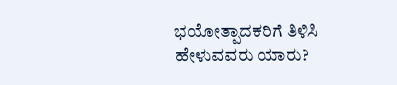ಭಯೋತ್ಪಾದಕರಿಗೆ ತಿಳಿಸಿ ಹೇಳುವವರು ಯಾರು?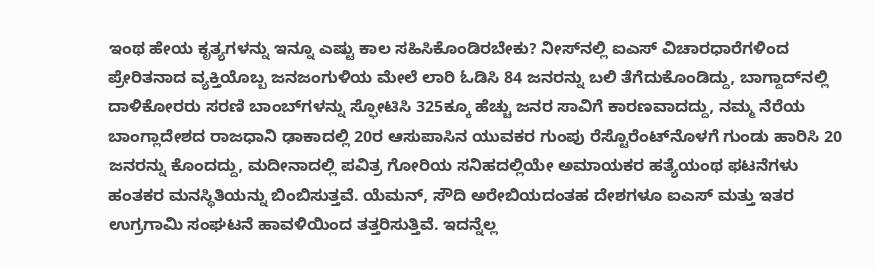ಇಂಥ ಹೇಯ ಕೃತ್ಯಗಳನ್ನು ಇನ್ನೂ ಎಷ್ಟು ಕಾಲ ಸಹಿಸಿಕೊಂಡಿರಬೇಕು? ನೀಸ್‌ನಲ್ಲಿ ಐಎಸ್‌ ವಿಚಾರಧಾರೆಗಳಿಂದ ಪ್ರೇರಿತನಾದ ವ್ಯಕ್ತಿಯೊಬ್ಬ ಜನಜಂಗುಳಿಯ ಮೇಲೆ ಲಾರಿ ಓಡಿಸಿ 84 ಜನರನ್ನು ಬಲಿ ತೆಗೆದುಕೊಂಡಿದ್ದು, ಬಾಗ್ದಾದ್‌ನಲ್ಲಿ ದಾಳಿಕೋರರು ಸರಣಿ ಬಾಂಬ್‌ಗಳನ್ನು ಸ್ಫೋಟಿಸಿ 325ಕ್ಕೂ ಹೆಚ್ಚು ಜನರ ಸಾವಿಗೆ ಕಾರಣವಾದದ್ದು, ನಮ್ಮ ನೆರೆಯ ಬಾಂಗ್ಲಾದೇಶದ ರಾಜಧಾನಿ ಢಾಕಾದಲ್ಲಿ 20ರ ಆಸುಪಾಸಿನ ಯುವಕರ ಗುಂಪು ರೆಸ್ಟೊರೆಂಟ್‌ನೊಳಗೆ ಗುಂಡು ಹಾರಿಸಿ 20 ಜನರನ್ನು ಕೊಂದದ್ದು, ಮದೀನಾದಲ್ಲಿ ಪವಿತ್ರ ಗೋರಿಯ ಸನಿಹದಲ್ಲಿಯೇ ಅಮಾಯಕರ ಹತ್ಯೆಯಂಥ ಫಟನೆಗಳು ಹಂತಕರ ಮನಸ್ಥಿತಿಯನ್ನು ಬಿಂಬಿಸುತ್ತವೆ. ಯೆಮನ್‌, ಸೌದಿ ಅರೇಬಿಯದಂತಹ ದೇಶಗಳೂ ಐಎಸ್‌ ಮತ್ತು ಇತರ ಉಗ್ರಗಾಮಿ ಸಂಘಟನೆ ಹಾವಳಿಯಿಂದ ತತ್ತರಿಸುತ್ತಿವೆ. ಇದನ್ನೆಲ್ಲ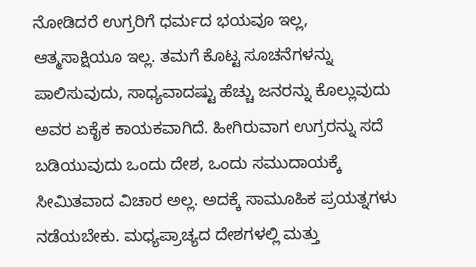ನೋಡಿದರೆ ಉಗ್ರರಿಗೆ ಧರ್ಮದ ಭಯವೂ ಇಲ್ಲ, ಆತ್ಮಸಾಕ್ಷಿಯೂ ಇಲ್ಲ. ತಮಗೆ ಕೊಟ್ಟ ಸೂಚನೆಗಳನ್ನು ಪಾಲಿಸುವುದು, ಸಾಧ್ಯವಾದಷ್ಟು ಹೆಚ್ಚು ಜನರನ್ನು ಕೊಲ್ಲುವುದು ಅವರ ಏಕೈಕ ಕಾಯಕವಾಗಿದೆ. ಹೀಗಿರುವಾಗ ಉಗ್ರರನ್ನು ಸದೆ ಬಡಿಯುವುದು ಒಂದು ದೇಶ, ಒಂದು ಸಮುದಾಯಕ್ಕೆ ಸೀಮಿತವಾದ ವಿಚಾರ ಅಲ್ಲ. ಅದಕ್ಕೆ ಸಾಮೂಹಿಕ ಪ್ರಯತ್ನಗಳು ನಡೆಯಬೇಕು. ಮಧ್ಯಪ್ರಾಚ್ಯದ ದೇಶಗಳಲ್ಲಿ ಮತ್ತು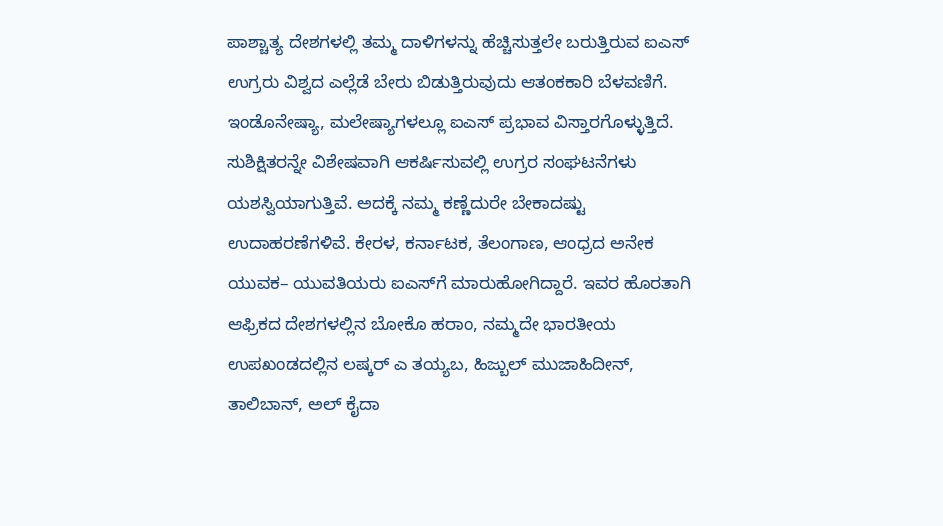ಪಾಶ್ಚಾತ್ಯ ದೇಶಗಳಲ್ಲಿ ತಮ್ಮ ದಾಳಿಗಳನ್ನು ಹೆಚ್ಚಿಸುತ್ತಲೇ ಬರುತ್ತಿರುವ ಐಎಸ್‌ ಉಗ್ರರು ವಿಶ್ವದ ಎಲ್ಲೆಡೆ ಬೇರು ಬಿಡುತ್ತಿರುವುದು ಆತಂಕಕಾರಿ ಬೆಳವಣಿಗೆ. ಇಂಡೊನೇಷ್ಯಾ, ಮಲೇಷ್ಯಾಗಳಲ್ಲೂ ಐಎಸ್‌ ಪ್ರಭಾವ ವಿಸ್ತಾರಗೊಳ್ಳುತ್ತಿದೆ. ಸುಶಿಕ್ಷಿತರನ್ನೇ ವಿಶೇಷವಾಗಿ ಆಕರ್ಷಿಸುವಲ್ಲಿ ಉಗ್ರರ ಸಂಘಟನೆಗಳು ಯಶಸ್ವಿಯಾಗುತ್ತಿವೆ. ಅದಕ್ಕೆ ನಮ್ಮ ಕಣ್ಣೆದುರೇ ಬೇಕಾದಷ್ಟು ಉದಾಹರಣೆಗಳಿವೆ. ಕೇರಳ, ಕರ್ನಾಟಕ, ತೆಲಂಗಾಣ, ಆಂಧ್ರದ ಅನೇಕ ಯುವಕ– ಯುವತಿಯರು ಐಎಸ್‌ಗೆ ಮಾರುಹೋಗಿದ್ದಾರೆ. ಇವರ ಹೊರತಾಗಿ ಆಫ್ರಿಕದ ದೇಶಗಳಲ್ಲಿನ ಬೋಕೊ ಹರಾಂ, ನಮ್ಮದೇ ಭಾರತೀಯ ಉಪಖಂಡದಲ್ಲಿನ ಲಷ್ಕರ್‌ ಎ ತಯ್ಯಬ, ಹಿಜ್ಬುಲ್‌ ಮುಜಾಹಿದೀನ್‌, ತಾಲಿಬಾನ್‌, ಅಲ್‌ ಕೈದಾ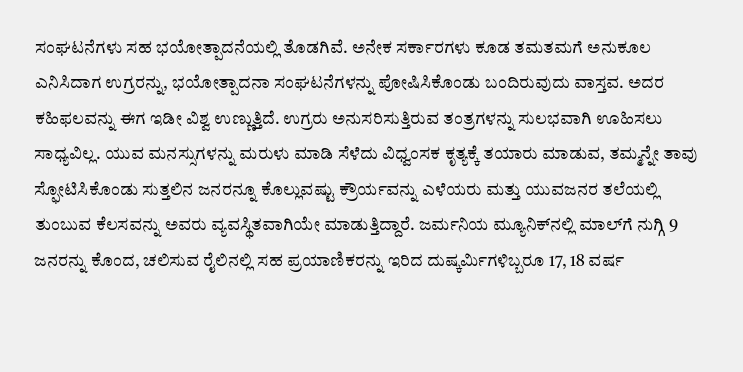ಸಂಘಟನೆಗಳು ಸಹ ಭಯೋತ್ಪಾದನೆಯಲ್ಲಿ ತೊಡಗಿವೆ. ಅನೇಕ ಸರ್ಕಾರಗಳು ಕೂಡ ತಮತಮಗೆ ಅನುಕೂಲ ಎನಿಸಿದಾಗ ಉಗ್ರರನ್ನು, ಭಯೋತ್ಪಾದನಾ ಸಂಘಟನೆಗಳನ್ನು ಪೋಷಿಸಿಕೊಂಡು ಬಂದಿರುವುದು ವಾಸ್ತವ. ಅದರ ಕಹಿಫಲವನ್ನು ಈಗ ಇಡೀ ವಿಶ್ವ ಉಣ್ಣುತ್ತಿದೆ. ಉಗ್ರರು ಅನುಸರಿಸುತ್ತಿರುವ ತಂತ್ರಗಳನ್ನು ಸುಲಭವಾಗಿ ಊಹಿಸಲು ಸಾಧ್ಯವಿಲ್ಲ. ಯುವ ಮನಸ್ಸುಗಳನ್ನು ಮರುಳು ಮಾಡಿ ಸೆಳೆದು ವಿಧ್ವಂಸಕ ಕೃತ್ಯಕ್ಕೆ ತಯಾರು ಮಾಡುವ, ತಮ್ಮನ್ನೇ ತಾವು ಸ್ಫೋಟಿಸಿಕೊಂಡು ಸುತ್ತಲಿನ ಜನರನ್ನೂ ಕೊಲ್ಲುವಷ್ಟು ಕ್ರೌರ್ಯವನ್ನು ಎಳೆಯರು ಮತ್ತು ಯುವಜನರ ತಲೆಯಲ್ಲಿ ತುಂಬುವ ಕೆಲಸವನ್ನು ಅವರು ವ್ಯವಸ್ಥಿತವಾಗಿಯೇ ಮಾಡುತ್ತಿದ್ದಾರೆ. ಜರ್ಮನಿಯ ಮ್ಯೂನಿಕ್‌ನಲ್ಲಿ ಮಾಲ್‌ಗೆ ನುಗ್ಗಿ 9 ಜನರನ್ನು ಕೊಂದ, ಚಲಿಸುವ ರೈಲಿನಲ್ಲಿ ಸಹ ಪ್ರಯಾಣಿಕರನ್ನು ಇರಿದ ದುಷ್ಕರ್ಮಿಗಳಿಬ್ಬರೂ 17, 18 ವರ್ಷ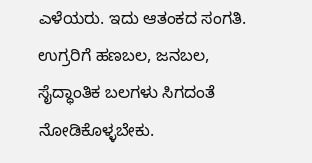ಎಳೆಯರು. ಇದು ಆತಂಕದ ಸಂಗತಿ. ಉಗ್ರರಿಗೆ ಹಣಬಲ, ಜನಬಲ, ಸೈದ್ಧಾಂತಿಕ ಬಲಗಳು ಸಿಗದಂತೆ ನೋಡಿಕೊಳ್ಳಬೇಕು.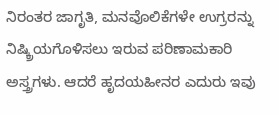ನಿರಂತರ ಜಾಗೃತಿ, ಮನವೊಲಿಕೆಗಳೇ ಉಗ್ರರನ್ನು ನಿಷ್ಕ್ರಿಯಗೊಳಿಸಲು ಇರುವ ಪರಿಣಾಮಕಾರಿ ಅಸ್ತ್ರಗಳು. ಆದರೆ ಹೃದಯಹೀನರ ಎದುರು ಇವು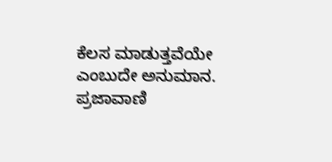ಕೆಲಸ ಮಾಡುತ್ತವೆಯೇ ಎಂಬುದೇ ಅನುಮಾನ. ಪ್ರಜಾವಾಣಿ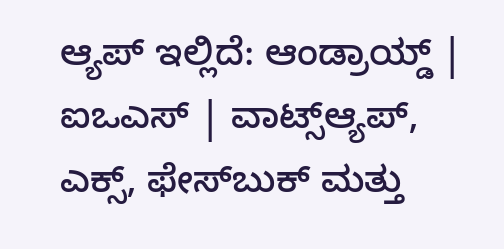ಆ್ಯಪ್ ಇಲ್ಲಿದೆ: ಆಂಡ್ರಾಯ್ಡ್ | ಐಒಎಸ್ | ವಾಟ್ಸ್ಆ್ಯಪ್, ಎಕ್ಸ್, ಫೇಸ್‌ಬುಕ್ ಮತ್ತು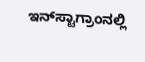ಇನ್‌ಸ್ಟಾಗ್ರಾಂನಲ್ಲಿ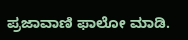ಪ್ರಜಾವಾಣಿ ಫಾಲೋ ಮಾಡಿ.